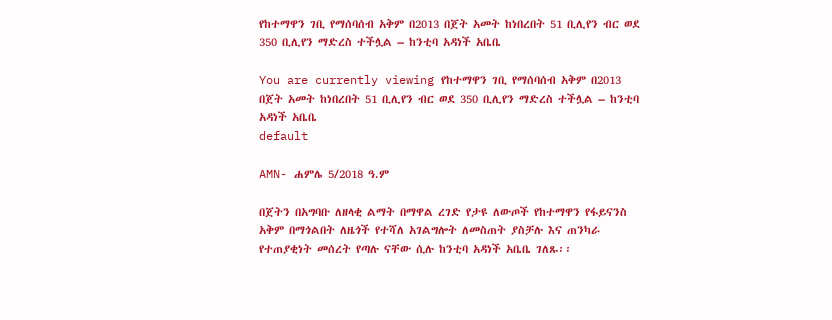የከተማዋን ገቢ የማሰባሰብ አቅም በ2013 በጀት አመት ከነበረበት 51 ቢሊየን ብር ወደ 350 ቢሊየን ማድረስ ተችሏል – ከንቲባ አዳነች አቤቤ

You are currently viewing የከተማዋን ገቢ የማሰባሰብ አቅም በ2013 በጀት አመት ከነበረበት 51 ቢሊየን ብር ወደ 350 ቢሊየን ማድረስ ተችሏል – ከንቲባ አዳነች አቤቤ
default

AMN- ሐምሌ 5/2018 ዓ.ም

በጀትን በአግባቡ ለዘላቂ ልማት በማዋል ረገድ የታዩ ለውጦች የከተማዋን የፋይናንስ አቅም በማጎልበት ለዜጎች የተሻለ አገልግሎት ለመስጠት ያስቻሉ እና ጠንካራ የተጠያቂነት መሰረት የጣሉ ናቸው ሲሉ ከንቲባ አዳነች አቤቤ ገለጹ፡፡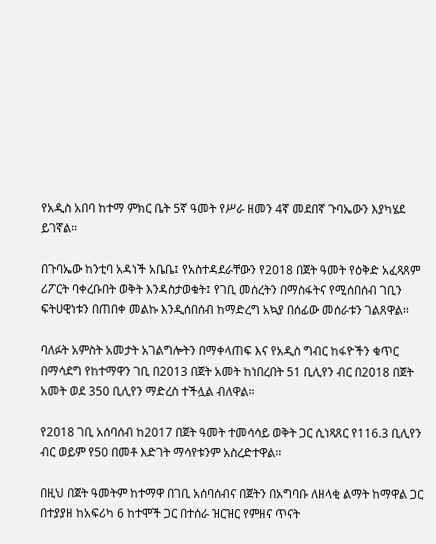የአዲስ አበባ ከተማ ምክር ቤት 5ኛ ዓመት የሥራ ዘመን 4ኛ መደበኛ ጉባኤውን እያካሄደ ይገኛል።

በጉባኤው ከንቲባ አዳነች አቤቤ፤ የአስተዳደራቸውን የ2018 በጀት ዓመት የዕቅድ አፈጻጸም ሪፖርት ባቀረቡበት ወቅት እንዳስታወቁት፤ የገቢ መሰረትን በማስፋትና የሚሰበሰብ ገቢን ፍትሀዊነቱን በጠበቀ መልኩ እንዲሰበሰብ ከማድረግ አኳያ በሰፊው መሰራቱን ገልጸዋል፡፡

ባለፉት አምስት አመታት አገልግሎትን በማቀላጠፍ እና የአዲስ ግብር ከፋዮችን ቁጥር በማሳደግ የከተማዋን ገቢ በ2013 በጀት አመት ከነበረበት 51 ቢሊየን ብር በ2018 በጀት አመት ወደ 350 ቢሊየን ማድረስ ተችሏል ብለዋል።

የ2ዐ18 ገቢ አሰባሰብ ከ2017 በጀት ዓመት ተመሳሳይ ወቅት ጋር ሲነጻጸር የ116.3 ቢሊየን ብር ወይም የ50 በመቶ እድገት ማሳየቱንም አስረድተዋል፡፡

በዚህ በጀት ዓመትም ከተማዋ በገቢ አሰባሰብና በጀትን በአግባቡ ለዘላቂ ልማት ከማዋል ጋር በተያያዘ ከአፍሪካ 6 ከተሞች ጋር በተሰራ ዝርዝር የምዘና ጥናት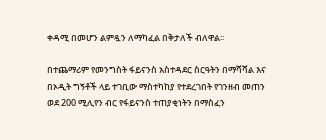ቀዳሚ በመሆን ልምዷን ለማካፈል በቅታለች ብለዋል፡፡

በተጨማሪም የመንግስት ፋይናንስ አስተዳደር ስርዓትን በማሻሻል እና በኦዲት ግኝቶች ላይ ተገቢው ማስተካከያ የተደረገበት የገንዘብ መጠን ወደ 200 ሚሊየን ብር የፋይናንስ ተጠያቂነትን በማስፈን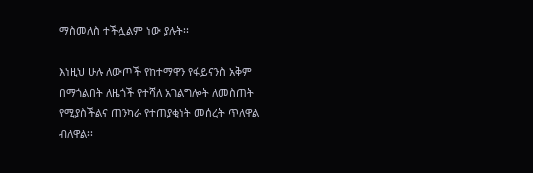ማስመለስ ተችሏልም ነው ያሉት፡፡

እነዚህ ሁሉ ለውጦች የከተማዋን የፋይናንስ አቅም በማጎልበት ለዜጎች የተሻለ አገልግሎት ለመስጠት የሚያስችልና ጠንካራ የተጠያቂነት መሰረት ጥለዋል ብለዋል፡፡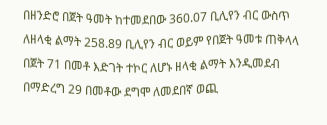በዘንድሮ በጀት ዓመት ከተመደበው 360.07 ቢሊየን ብር ውስጥ ለዘላቂ ልማት 258.89 ቢሊየን ብር ወይም የበጀት ዓመቱ ጠቅላላ በጀት 71 በመቶ እድገት ተኮር ለሆኑ ዘላቂ ልማት እንዲመደብ በማድረግ 29 በመቶው ደግሞ ለመደበኛ ወጪ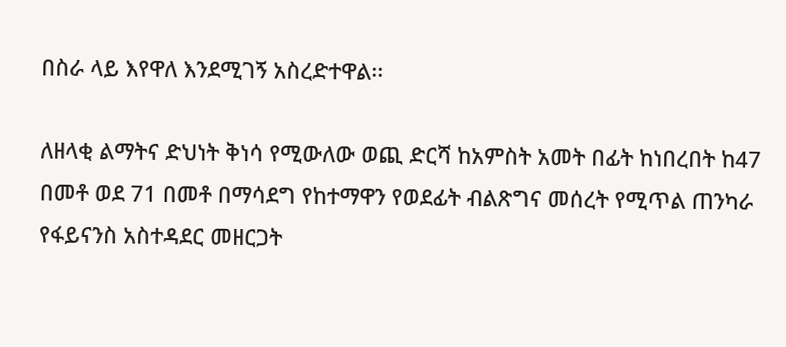በስራ ላይ እየዋለ እንደሚገኝ አስረድተዋል፡፡

ለዘላቂ ልማትና ድህነት ቅነሳ የሚውለው ወጪ ድርሻ ከአምስት አመት በፊት ከነበረበት ከ47 በመቶ ወደ 71 በመቶ በማሳደግ የከተማዋን የወደፊት ብልጽግና መሰረት የሚጥል ጠንካራ የፋይናንስ አስተዳደር መዘርጋት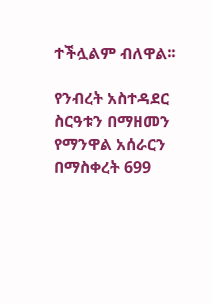ተችሏልም ብለዋል፡፡

የንብረት አስተዳደር ስርዓቱን በማዘመን የማንዋል አሰራርን በማስቀረት 699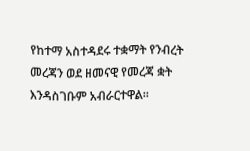የከተማ አስተዳደሩ ተቋማት የንብረት መረጃን ወደ ዘመናዊ የመረጃ ቋት እንዳስገቡም አብራርተዋል፡፡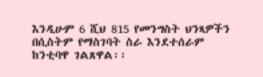እንዲሁም 6 ሺህ 815 የመንግስት ህንጻዎችን በሲስትም የማስገባት ስራ እንደተሰራም ከንቲባዋ ገልጸዋል፡፡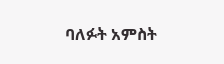ባለፉት አምስት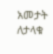አመታት ለታላቁ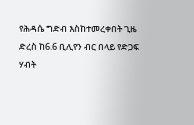የሕዳሴ ግድብ እስከተመረቀበት ጊዜ ድረስ ከ6.6 ቢሊየን ብር በላይ የድጋፍ ሃብት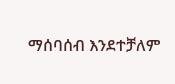ማሰባሰብ እንደተቻለም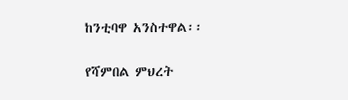ከንቲባዋ አንስተዋል፡፡

የሻምበል ምህረት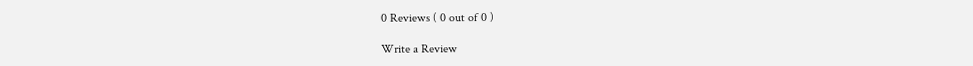0 Reviews ( 0 out of 0 )

Write a Review